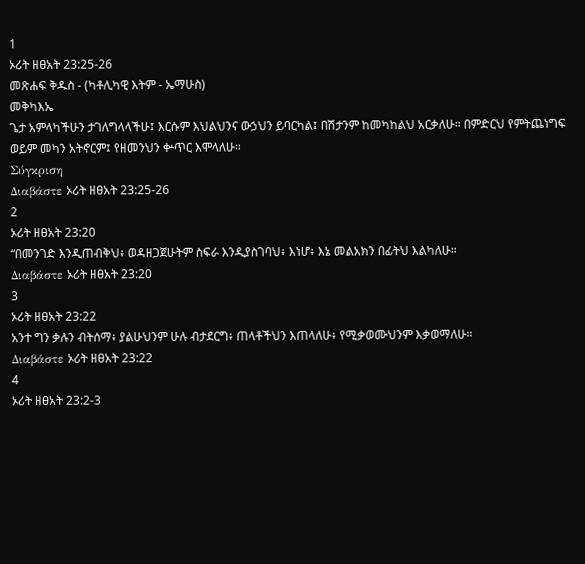1
ኦሪት ዘፀአት 23:25-26
መጽሐፍ ቅዱስ - (ካቶሊካዊ እትም - ኤማሁስ)
መቅካእኤ
ጌታ አምላካችሁን ታገለግላላችሁ፤ እርሱም እህልህንና ውኃህን ይባርካል፤ በሽታንም ከመካከልህ አርቃለሁ። በምድርህ የምትጨነግፍ ወይም መካን አትኖርም፤ የዘመንህን ቍጥር እሞላለሁ።
Σύγκριση
Διαβάστε ኦሪት ዘፀአት 23:25-26
2
ኦሪት ዘፀአት 23:20
“በመንገድ እንዲጠብቅህ፥ ወዳዘጋጀሁትም ስፍራ እንዲያስገባህ፥ እነሆ፥ እኔ መልአክን በፊትህ እልካለሁ።
Διαβάστε ኦሪት ዘፀአት 23:20
3
ኦሪት ዘፀአት 23:22
አንተ ግን ቃሉን ብትሰማ፥ ያልሁህንም ሁሉ ብታደርግ፥ ጠላቶችህን እጠላለሁ፥ የሚቃወሙህንም እቃወማለሁ።
Διαβάστε ኦሪት ዘፀአት 23:22
4
ኦሪት ዘፀአት 23:2-3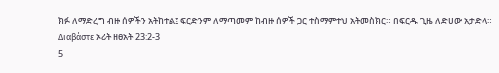ክፉ ለማድረግ ብዙ ሰዎችን አትከተል፤ ፍርድንም ለማጣመም ከብዙ ሰዎች ጋር ተስማምተህ አትመስክር። በፍርዱ ጊዜ ለድሀው አታድላ።
Διαβάστε ኦሪት ዘፀአት 23:2-3
5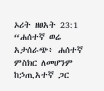ኦሪት ዘፀአት 23:1
“ሐሰተኛ ወሬ አታሰራጭ፥ ሐሰተኛ ምስክር ለመሆንም ከኃጢአተኛ ጋር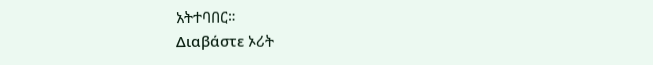አትተባበር።
Διαβάστε ኦሪት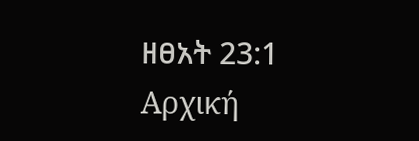ዘፀአት 23:1
Αρχική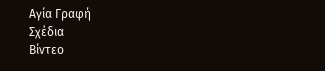Αγία Γραφή
Σχέδια
Βίντεο